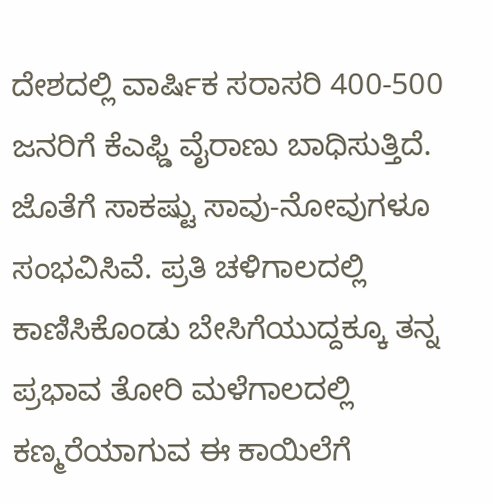ದೇಶದಲ್ಲಿ ವಾರ್ಷಿಕ ಸರಾಸರಿ 400-500 ಜನರಿಗೆ ಕೆಎಫ್ಡಿ ವೈರಾಣು ಬಾಧಿಸುತ್ತಿದೆ. ಜೊತೆಗೆ ಸಾಕಷ್ಟು ಸಾವು-ನೋವುಗಳೂ ಸಂಭವಿಸಿವೆ. ಪ್ರತಿ ಚಳಿಗಾಲದಲ್ಲಿ ಕಾಣಿಸಿಕೊಂಡು ಬೇಸಿಗೆಯುದ್ದಕ್ಕೂ ತನ್ನ ಪ್ರಭಾವ ತೋರಿ ಮಳೆಗಾಲದಲ್ಲಿ ಕಣ್ಮರೆಯಾಗುವ ಈ ಕಾಯಿಲೆಗೆ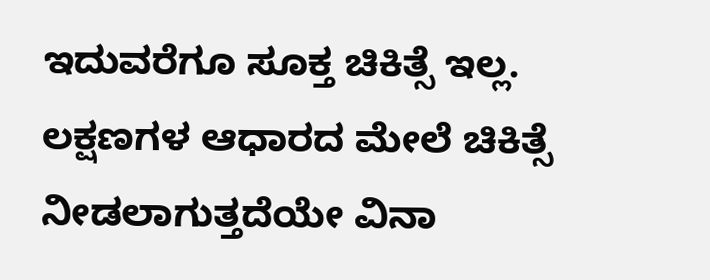ಇದುವರೆಗೂ ಸೂಕ್ತ ಚಿಕಿತ್ಸೆ ಇಲ್ಲ. ಲಕ್ಷಣಗಳ ಆಧಾರದ ಮೇಲೆ ಚಿಕಿತ್ಸೆ ನೀಡಲಾಗುತ್ತದೆಯೇ ವಿನಾ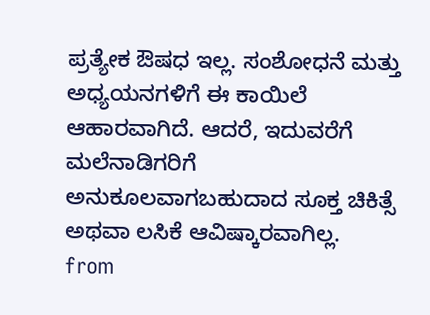ಪ್ರತ್ಯೇಕ ಔಷಧ ಇಲ್ಲ. ಸಂಶೋಧನೆ ಮತ್ತು ಅಧ್ಯಯನಗಳಿಗೆ ಈ ಕಾಯಿಲೆ ಆಹಾರವಾಗಿದೆ. ಆದರೆ, ಇದುವರೆಗೆ ಮಲೆನಾಡಿಗರಿಗೆ ಅನುಕೂಲವಾಗಬಹುದಾದ ಸೂಕ್ತ ಚಿಕಿತ್ಸೆ ಅಥವಾ ಲಸಿಕೆ ಆವಿಷ್ಕಾರವಾಗಿಲ್ಲ.
from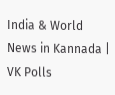India & World News in Kannada | VK Polls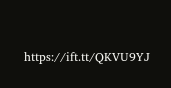https://ift.tt/QKVU9YJ